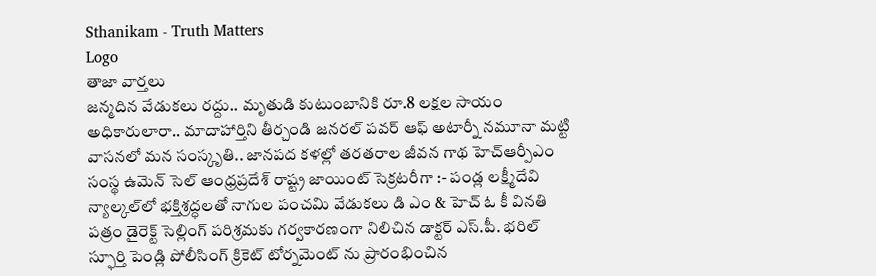Sthanikam - Truth Matters
Logo
తాజా వార్తలు
జన్మదిన వేడుకలు రద్దు.. మృతుడి కుటుంబానికి రూ.8 లక్షల సాయం అధికారులారా.. మాదాహార్తిని తీర్చండి జనరల్ పవర్ ఆఫ్ అటార్నీ నమూనా మట్టి వాసనలో మన సంస్కృతి.. జానపద కళల్లో తరతరాల జీవన గాథ హెచ్ఆర్పీఎం సంస్థ ఉమెన్ సెల్ ఆంధ్రప్రదేశ్ రాష్ట్ర జాయింట్ సెక్రటరీగా :- పండ్ల లక్ష్మీదేవి న్యాల్కల్‌లో భక్తిశ్రద్ధలతో నాగుల పంచమి వేడుకలు డి ఎం & హెచ్ ఓ కీ వినతి పత్రం డైరెక్ట్ సెల్లింగ్ పరిశ్రమకు గర్వకారణంగా నిలిచిన డాక్టర్ ఎస్.పీ. భరిల్ స్ఫూర్తి పెండ్లి పోలీసింగ్ క్రికెట్ టోర్నమెంట్ ను ప్రారంభించిన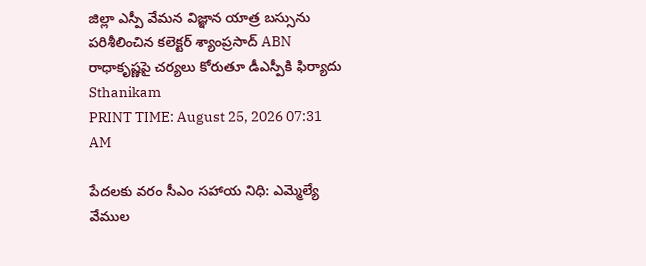జిల్లా ఎస్పీ వేమన విజ్ఞాన యాత్ర బస్సును పరిశీలించిన కలెక్టర్ శ్యాంప్రసాద్ ABN రాధాకృష్ణపై చర్యలు కోరుతూ డీఎస్పీకి ఫిర్యాదు
Sthanikam
PRINT TIME: August 25, 2026 07:31 AM

పేదలకు వరం సీఎం సహాయ నిధి: ఎమ్మెల్యే వేముల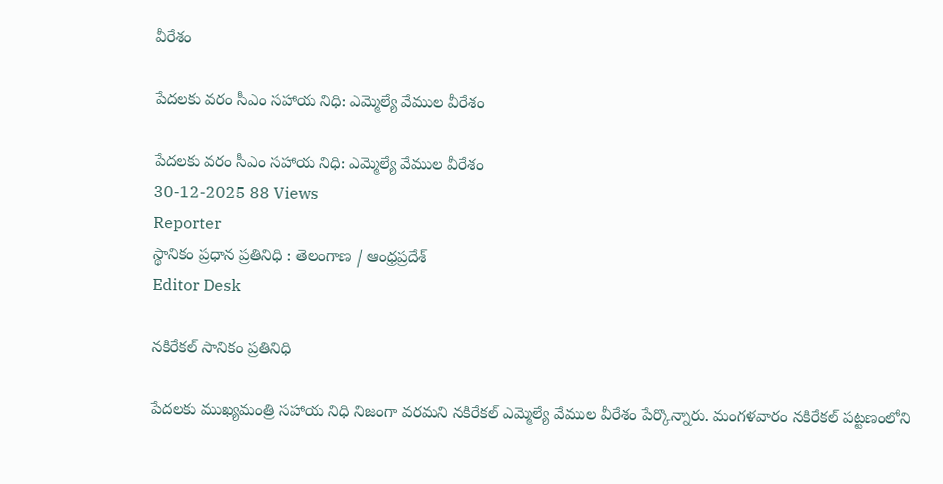వీరేశం

పేదలకు వరం సీఎం సహాయ నిధి: ఎమ్మెల్యే వేముల వీరేశం

పేదలకు వరం సీఎం సహాయ నిధి: ఎమ్మెల్యే వేముల వీరేశం
30-12-2025 88 Views
Reporter
స్థానికం ప్రధాన ప్రతినిధి : తెలంగాణ / ఆంధ్రప్రదేశ్
Editor Desk

నకిరేకల్ సానికం ప్రతినిధి

పేదలకు ముఖ్యమంత్రి సహాయ నిధి నిజంగా వరమని నకిరేకల్ ఎమ్మెల్యే వేముల వీరేశం పేర్కొన్నారు. మంగళవారం నకిరేకల్ పట్టణంలోని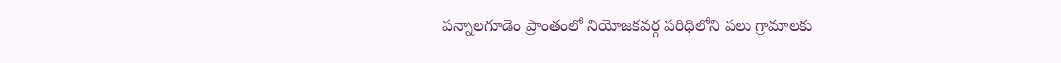పన్నాలగూడెం ప్రాంతంలో నియోజకవర్గ పరిధిలోని పలు గ్రామాలకు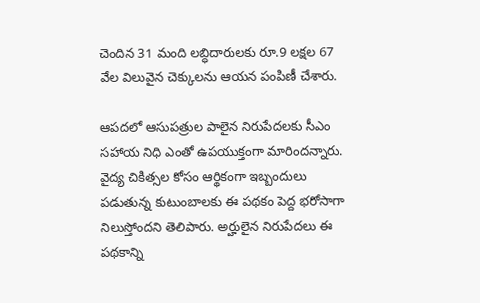చెందిన 31 మంది లబ్ధిదారులకు రూ.9 లక్షల 67 వేల విలువైన చెక్కులను ఆయన పంపిణీ చేశారు.

ఆపదలో ఆసుపత్రుల పాలైన నిరుపేదలకు సీఎం సహాయ నిధి ఎంతో ఉపయుక్తంగా మారిందన్నారు. వైద్య చికిత్సల కోసం ఆర్థికంగా ఇబ్బందులు పడుతున్న కుటుంబాలకు ఈ పథకం పెద్ద భరోసాగా నిలుస్తోందని తెలిపారు. అర్హులైన నిరుపేదలు ఈ పథకాన్ని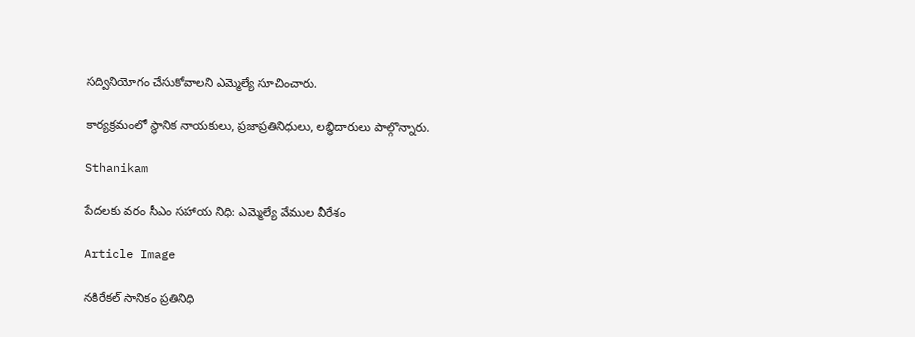సద్వినియోగం చేసుకోవాలని ఎమ్మెల్యే సూచించారు.

కార్యక్రమంలో స్థానిక నాయకులు, ప్రజాప్రతినిధులు, లబ్ధిదారులు పాల్గొన్నారు.

Sthanikam

పేదలకు వరం సీఎం సహాయ నిధి: ఎమ్మెల్యే వేముల వీరేశం

Article Image

నకిరేకల్ సానికం ప్రతినిధి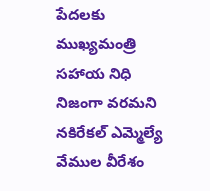పేదలకు ముఖ్యమంత్రి సహాయ నిధి నిజంగా వరమని నకిరేకల్ ఎమ్మెల్యే వేముల వీరేశం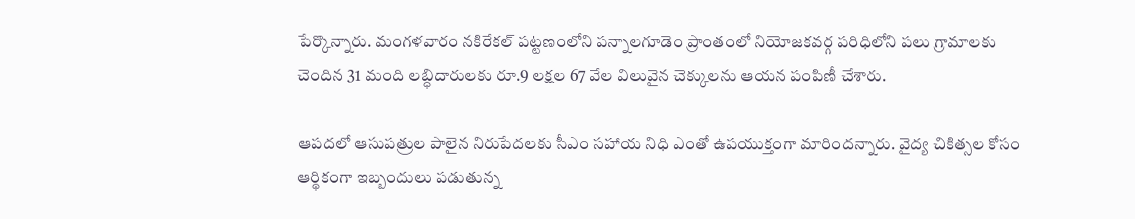పేర్కొన్నారు. మంగళవారం నకిరేకల్ పట్టణంలోని పన్నాలగూడెం ప్రాంతంలో నియోజకవర్గ పరిధిలోని పలు గ్రామాలకు చెందిన 31 మంది లబ్ధిదారులకు రూ.9 లక్షల 67 వేల విలువైన చెక్కులను ఆయన పంపిణీ చేశారు.

ఆపదలో ఆసుపత్రుల పాలైన నిరుపేదలకు సీఎం సహాయ నిధి ఎంతో ఉపయుక్తంగా మారిందన్నారు. వైద్య చికిత్సల కోసం ఆర్థికంగా ఇబ్బందులు పడుతున్న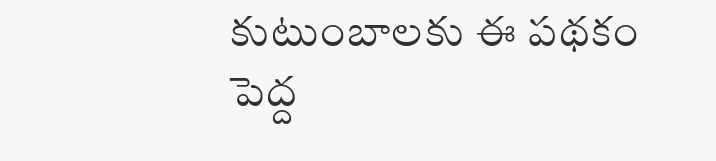కుటుంబాలకు ఈ పథకం పెద్ద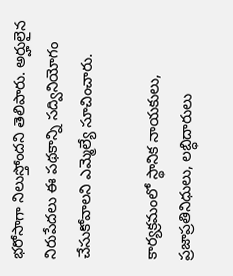భరోసాగా నిలుస్తోందని తెలిపారు. అర్హులైన నిరుపేదలు ఈ పథకాన్ని సద్వినియోగం చేసుకోవాలని ఎమ్మెల్యే సూచించారు.

కార్యక్రమంలో స్థానిక నాయకులు, ప్రజాప్రతినిధులు, లబ్ధిదారులు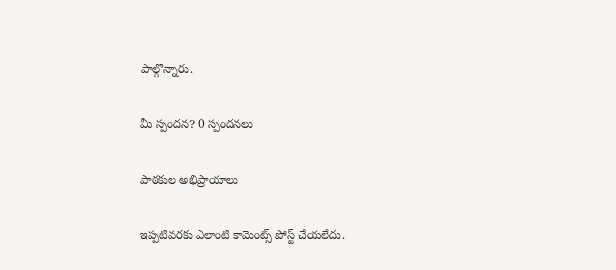పాల్గొన్నారు.

మీ స్పందన? 0 స్పందనలు

పాఠకుల అభిప్రాయాలు

ఇప్పటివరకు ఎలాంటి కామెంట్స్ పోస్ట్ చేయలేదు.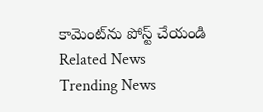కామెంట్‌ను పోస్ట్ చేయండి
Related News
Trending News